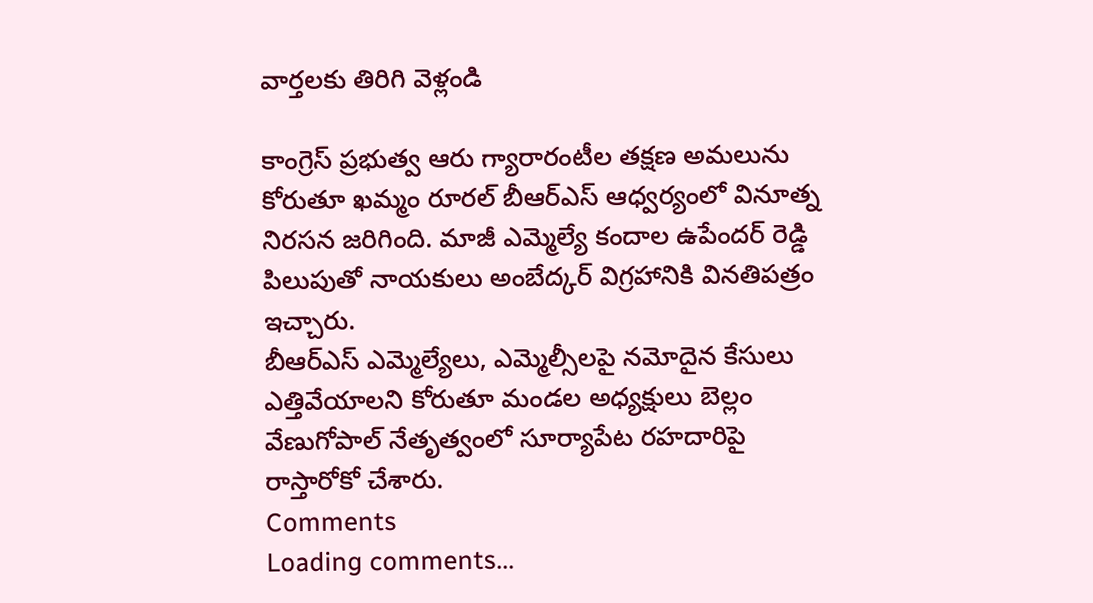వార్తలకు తిరిగి వెళ్లండి

కాంగ్రెస్ ప్రభుత్వ ఆరు గ్యారారంటీల తక్షణ అమలును కోరుతూ ఖమ్మం రూరల్ బీఆర్ఎస్ ఆధ్వర్యంలో వినూత్న నిరసన జరిగింది. మాజీ ఎమ్మెల్యే కందాల ఉపేందర్ రెడ్డి పిలుపుతో నాయకులు అంబేద్కర్ విగ్రహానికి వినతిపత్రం ఇచ్చారు.
బీఆర్ఎస్ ఎమ్మెల్యేలు, ఎమ్మెల్సీలపై నమోదైన కేసులు ఎత్తివేయాలని కోరుతూ మండల అధ్యక్షులు బెల్లం వేణుగోపాల్ నేతృత్వంలో సూర్యాపేట రహదారిపై రాస్తారోకో చేశారు.
Comments
Loading comments...